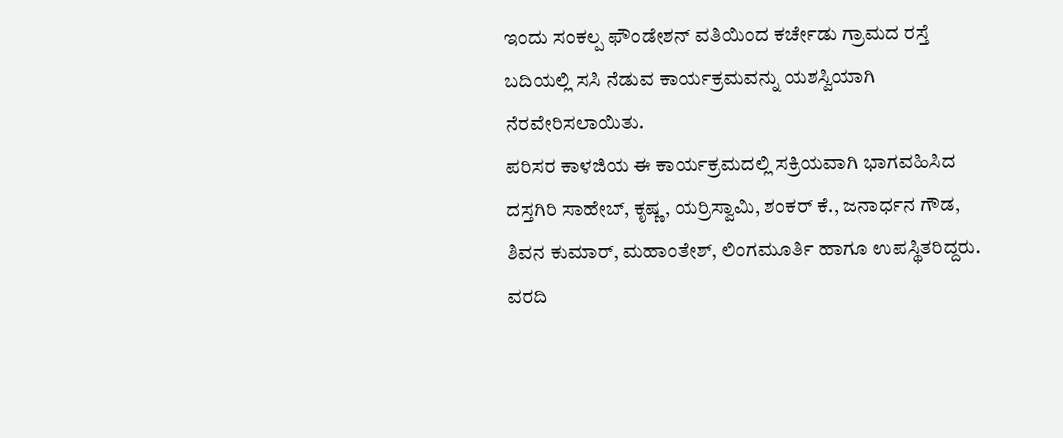ಇಂದು ಸಂಕಲ್ಪ ಫೌಂಡೇಶನ್ ವತಿಯಿಂದ ಕರ್ಚೇಡು ಗ್ರಾಮದ ರಸ್ತೆ ಬದಿಯಲ್ಲಿ ಸಸಿ ನೆಡುವ ಕಾರ್ಯಕ್ರಮವನ್ನು ಯಶಸ್ವಿಯಾಗಿ ನೆರವೇರಿಸಲಾಯಿತು.
ಪರಿಸರ ಕಾಳಜಿಯ ಈ ಕಾರ್ಯಕ್ರಮದಲ್ಲಿ ಸಕ್ರಿಯವಾಗಿ ಭಾಗವಹಿಸಿದ ದಸ್ತಗಿರಿ ಸಾಹೇಬ್, ಕೃಷ್ಣ, ಯರ್ರಿಸ್ವಾಮಿ, ಶಂಕರ್ ಕೆ., ಜನಾರ್ಧನ ಗೌಡ, ಶಿವನ ಕುಮಾರ್, ಮಹಾಂತೇಶ್, ಲಿಂಗಮೂರ್ತಿ ಹಾಗೂ ಉಪಸ್ಥಿತರಿದ್ದರು.
ವರದಿ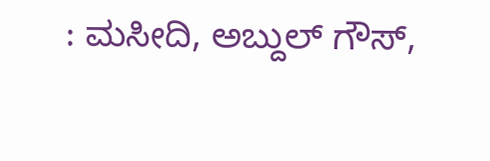: ಮಸೀದಿ, ಅಬ್ದುಲ್ ಗೌಸ್,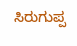ಸಿರುಗುಪ್ಪ